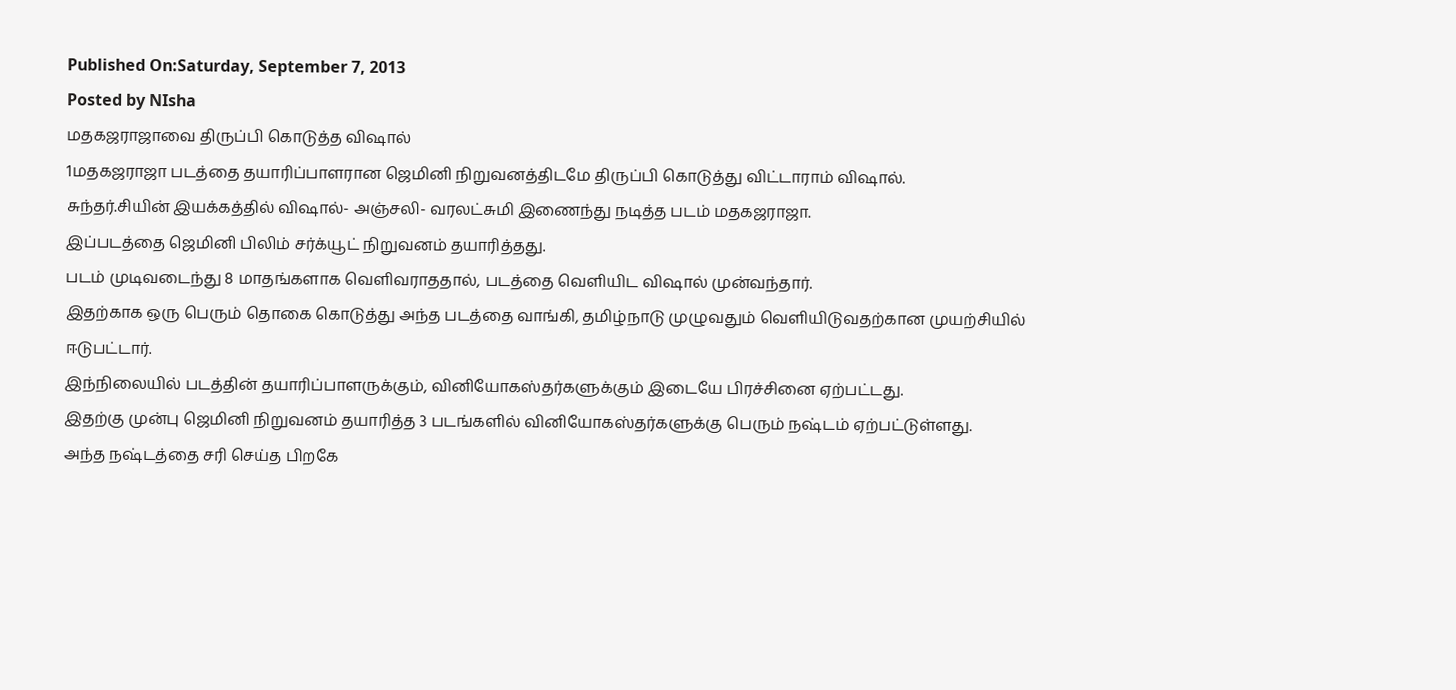Published On:Saturday, September 7, 2013
Posted by NIsha
மதகஜராஜாவை திருப்பி கொடுத்த விஷால்
1மதகஜராஜா படத்தை தயாரிப்பாளரான ஜெமினி நிறுவனத்திடமே திருப்பி கொடுத்து விட்டாராம் விஷால்.
சுந்தர்.சியின் இயக்கத்தில் விஷால்- அஞ்சலி- வரலட்சுமி இணைந்து நடித்த படம் மதகஜராஜா.
இப்படத்தை ஜெமினி பிலிம் சர்க்யூட் நிறுவனம் தயாரித்தது.
படம் முடிவடைந்து 8 மாதங்களாக வெளிவராததால், படத்தை வெளியிட விஷால் முன்வந்தார்.
இதற்காக ஒரு பெரும் தொகை கொடுத்து அந்த படத்தை வாங்கி, தமிழ்நாடு முழுவதும் வெளியிடுவதற்கான முயற்சியில் ஈடுபட்டார்.
இந்நிலையில் படத்தின் தயாரிப்பாளருக்கும், வினியோகஸ்தர்களுக்கும் இடையே பிரச்சினை ஏற்பட்டது.
இதற்கு முன்பு ஜெமினி நிறுவனம் தயாரித்த 3 படங்களில் வினியோகஸ்தர்களுக்கு பெரும் நஷ்டம் ஏற்பட்டுள்ளது.
அந்த நஷ்டத்தை சரி செய்த பிறகே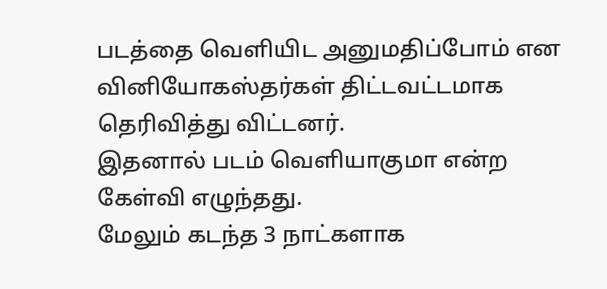படத்தை வெளியிட அனுமதிப்போம் என வினியோகஸ்தர்கள் திட்டவட்டமாக தெரிவித்து விட்டனர்.
இதனால் படம் வெளியாகுமா என்ற கேள்வி எழுந்தது.
மேலும் கடந்த 3 நாட்களாக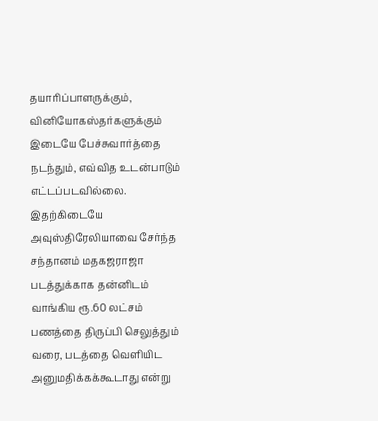தயாரிப்பாளருக்கும், வினியோகஸ்தர்களுக்கும் இடையே பேச்சுவார்த்தை நடந்தும், எவ்வித உடன்பாடும் எட்டப்படவில்லை.
இதற்கிடையே அவுஸ்திரேலியாவை சேர்ந்த சந்தானம் மதகஜராஜா படத்துக்காக தன்னிடம் வாங்கிய ரூ.60 லட்சம் பணத்தை திருப்பி செலுத்தும் வரை, படத்தை வெளியிட அனுமதிக்கக்கூடாது என்று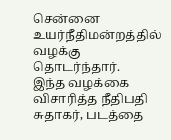சென்னை உயர்நீதிமன்றத்தில் வழக்கு தொடர்ந்தார்.
இந்த வழக்கை விசாரித்த நீதிபதி சுதாகர், படத்தை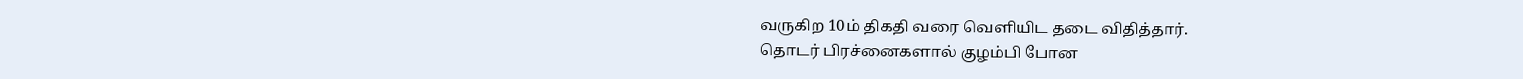வருகிற 10ம் திகதி வரை வெளியிட தடை விதித்தார்.
தொடர் பிரச்னைகளால் குழம்பி போன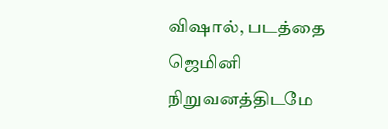விஷால், படத்தை ஜெமினி நிறுவனத்திடமே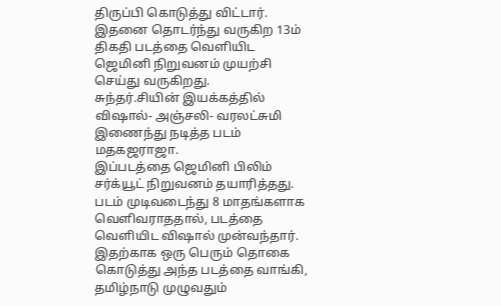திருப்பி கொடுத்து விட்டார்.
இதனை தொடர்ந்து வருகிற 13ம் திகதி படத்தை வெளியிட ஜெமினி நிறுவனம் முயற்சி செய்து வருகிறது.
சுந்தர்.சியின் இயக்கத்தில் விஷால்- அஞ்சலி- வரலட்சுமி இணைந்து நடித்த படம் மதகஜராஜா.
இப்படத்தை ஜெமினி பிலிம் சர்க்யூட் நிறுவனம் தயாரித்தது.
படம் முடிவடைந்து 8 மாதங்களாக வெளிவராததால், படத்தை வெளியிட விஷால் முன்வந்தார்.
இதற்காக ஒரு பெரும் தொகை கொடுத்து அந்த படத்தை வாங்கி, தமிழ்நாடு முழுவதும்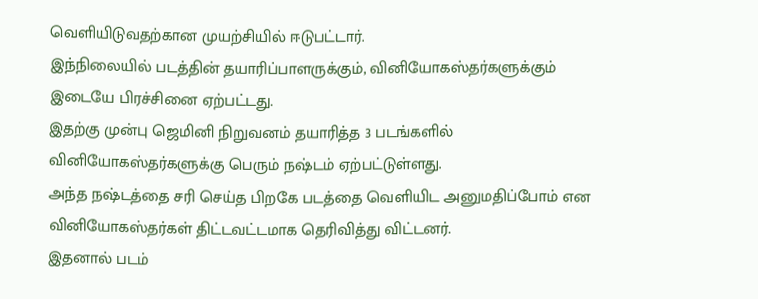வெளியிடுவதற்கான முயற்சியில் ஈடுபட்டார்.
இந்நிலையில் படத்தின் தயாரிப்பாளருக்கும், வினியோகஸ்தர்களுக்கும் இடையே பிரச்சினை ஏற்பட்டது.
இதற்கு முன்பு ஜெமினி நிறுவனம் தயாரித்த 3 படங்களில் வினியோகஸ்தர்களுக்கு பெரும் நஷ்டம் ஏற்பட்டுள்ளது.
அந்த நஷ்டத்தை சரி செய்த பிறகே படத்தை வெளியிட அனுமதிப்போம் என வினியோகஸ்தர்கள் திட்டவட்டமாக தெரிவித்து விட்டனர்.
இதனால் படம்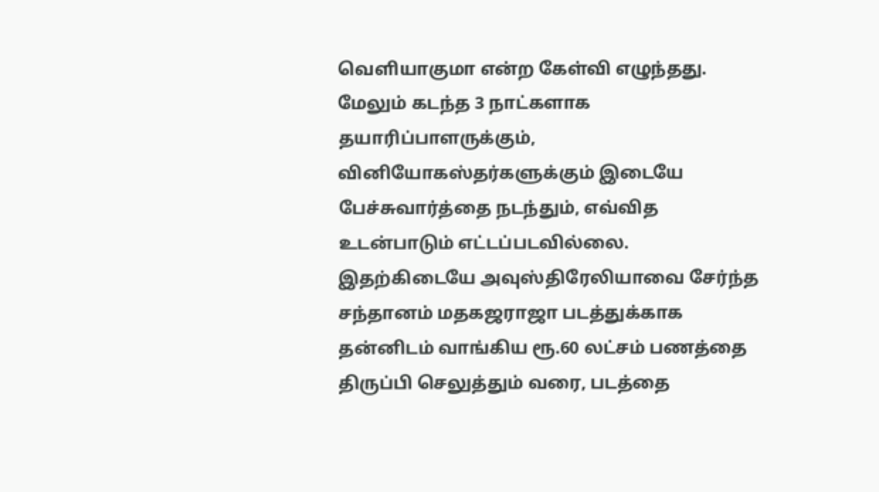வெளியாகுமா என்ற கேள்வி எழுந்தது.
மேலும் கடந்த 3 நாட்களாக தயாரிப்பாளருக்கும், வினியோகஸ்தர்களுக்கும் இடையே பேச்சுவார்த்தை நடந்தும், எவ்வித உடன்பாடும் எட்டப்படவில்லை.
இதற்கிடையே அவுஸ்திரேலியாவை சேர்ந்த சந்தானம் மதகஜராஜா படத்துக்காக தன்னிடம் வாங்கிய ரூ.60 லட்சம் பணத்தை திருப்பி செலுத்தும் வரை, படத்தை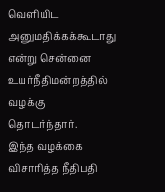வெளியிட அனுமதிக்கக்கூடாது என்று சென்னை உயர்நீதிமன்றத்தில் வழக்கு தொடர்ந்தார்.
இந்த வழக்கை விசாரித்த நீதிபதி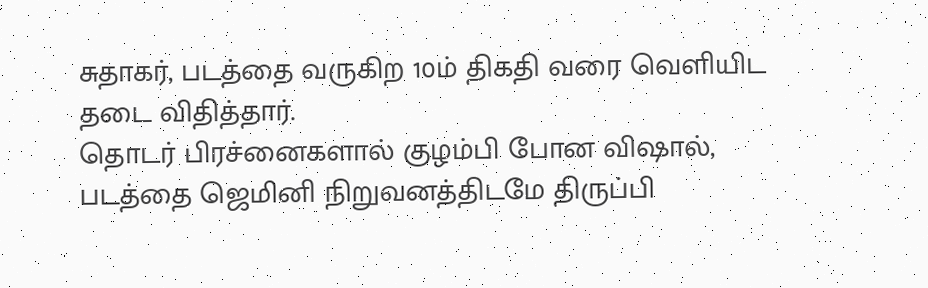சுதாகர், படத்தை வருகிற 10ம் திகதி வரை வெளியிட தடை விதித்தார்.
தொடர் பிரச்னைகளால் குழம்பி போன விஷால், படத்தை ஜெமினி நிறுவனத்திடமே திருப்பி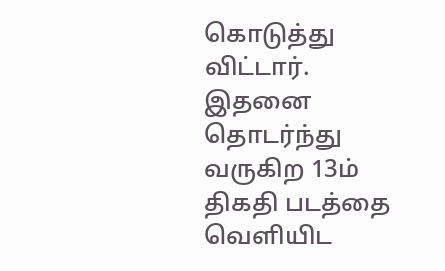கொடுத்து விட்டார்.
இதனை தொடர்ந்து வருகிற 13ம் திகதி படத்தை வெளியிட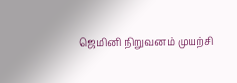ஜெமினி நிறுவனம் முயற்சி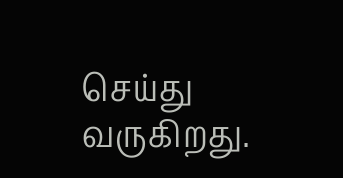செய்து வருகிறது.